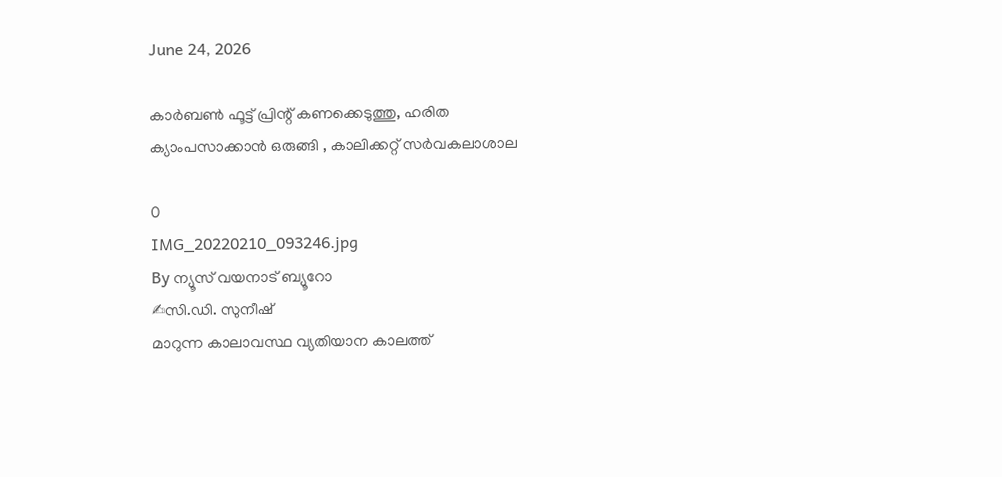June 24, 2026

കാര്‍ബണ്‍ ഫൂട്ട് പ്രിന്റ് കണക്കെടുത്തു, ഹരിത ക്യാംപസാക്കാൻ ഒരുങ്ങി , കാലിക്കറ്റ് സര്‍വകലാശാല

0
IMG_20220210_093246.jpg
By ന്യൂസ് വയനാട് ബ്യൂറോ
✍സി.ഡി. സുനീഷ്
മാറുന്ന കാലാവസ്ഥ വ്യതിയാന കാലത്ത്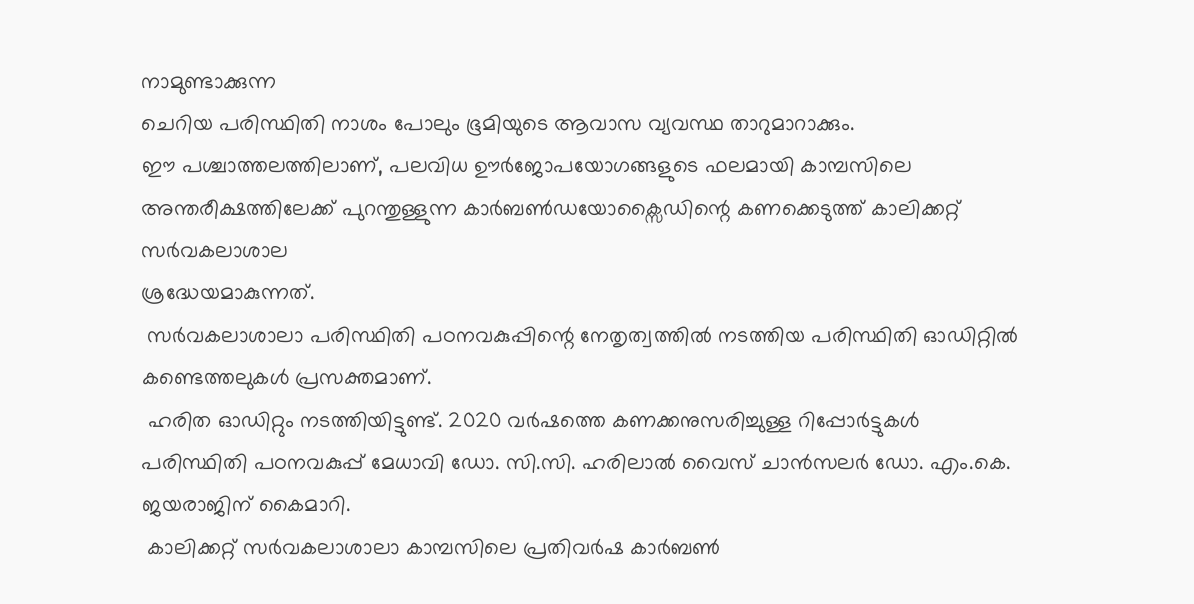നാമുണ്ടാക്കുന്ന
ചെറിയ പരിസ്ഥിതി നാശം പോലും ഭൂമിയുടെ ആവാസ വ്യവസ്ഥ താറുമാറാക്കും.
ഈ പശ്ചാത്തലത്തിലാണ്, പലവിധ ഊര്‍ജോപയോഗങ്ങളുടെ ഫലമായി കാമ്പസിലെ അന്തരീക്ഷത്തിലേക്ക് പുറന്തുള്ളുന്ന കാര്‍ബണ്‍ഡയോക്സൈഡിന്റെ കണക്കെടുത്ത് കാലിക്കറ്റ് സര്‍വകലാശാല
ശ്രദ്ധേയമാകുന്നത്.
 സര്‍വകലാശാലാ പരിസ്ഥിതി പഠനവകുപ്പിന്റെ നേതൃത്വത്തില്‍ നടത്തിയ പരിസ്ഥിതി ഓഡിറ്റിൽ  കണ്ടെത്തലുകൾ പ്രസക്തമാണ്.
 ഹരിത ഓഡിറ്റും നടത്തിയിട്ടുണ്ട്. 2020 വര്‍ഷത്തെ കണക്കനുസരിച്ചുള്ള റിപ്പോര്‍ട്ടുകള്‍ പരിസ്ഥിതി പഠനവകുപ്പ് മേധാവി ഡോ. സി.സി. ഹരിലാല്‍ വൈസ് ചാന്‍സലര്‍ ഡോ. എം.കെ. ജയരാജിന് കൈമാറി.
 കാലിക്കറ്റ് സര്‍വകലാശാലാ കാമ്പസിലെ പ്രതിവര്‍ഷ കാര്‍ബണ്‍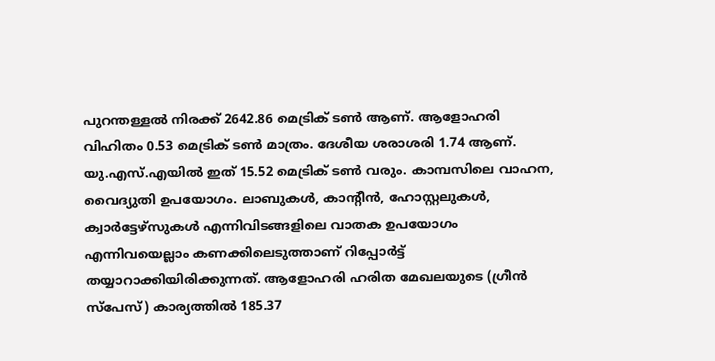പുറന്തള്ളല്‍ നിരക്ക് 2642.86 മെട്രിക് ടണ്‍ ആണ്. ആളോഹരി വിഹിതം 0.53 മെട്രിക് ടണ്‍ മാത്രം. ദേശീയ ശരാശരി 1.74 ആണ്. യു.എസ്.എയില്‍ ഇത് 15.52 മെട്രിക് ടണ്‍ വരും. കാമ്പസിലെ വാഹന, വൈദ്യുതി ഉപയോഗം. ലാബുകള്‍, കാന്റീന്‍, ഹോസ്റ്റലുകള്‍, ക്വാര്‍ട്ടേഴ്സുകള്‍ എന്നിവിടങ്ങളിലെ വാതക ഉപയോഗം എന്നിവയെല്ലാം കണക്കിലെടുത്താണ് റിപ്പോര്‍ട്ട് തയ്യാറാക്കിയിരിക്കുന്നത്. ആളോഹരി ഹരിത മേഖലയുടെ (ഗ്രീന്‍ സ്പേസ്) കാര്യത്തില്‍ 185.37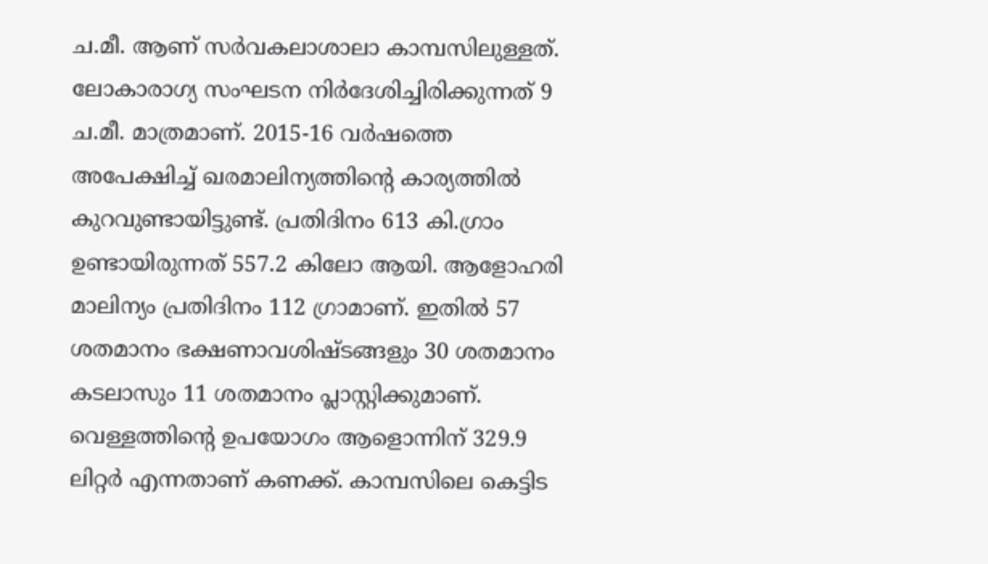ച.മീ. ആണ് സര്‍വകലാശാലാ കാമ്പസിലുള്ളത്. ലോകാരാഗ്യ സംഘടന നിര്‍ദേശിച്ചിരിക്കുന്നത് 9 ച.മീ. മാത്രമാണ്. 2015-16 വര്‍ഷത്തെ അപേക്ഷിച്ച് ഖരമാലിന്യത്തിന്റെ കാര്യത്തില്‍ കുറവുണ്ടായിട്ടുണ്ട്. പ്രതിദിനം 613 കി.ഗ്രാം ഉണ്ടായിരുന്നത് 557.2 കിലോ ആയി. ആളോഹരി മാലിന്യം പ്രതിദിനം 112 ഗ്രാമാണ്. ഇതില്‍ 57 ശതമാനം ഭക്ഷണാവശിഷ്ടങ്ങളും 30 ശതമാനം കടലാസും 11 ശതമാനം പ്ലാസ്റ്റിക്കുമാണ്. വെള്ളത്തിന്റെ ഉപയോഗം ആളൊന്നിന് 329.9 ലിറ്റര്‍ എന്നതാണ് കണക്ക്. കാമ്പസിലെ കെട്ടിട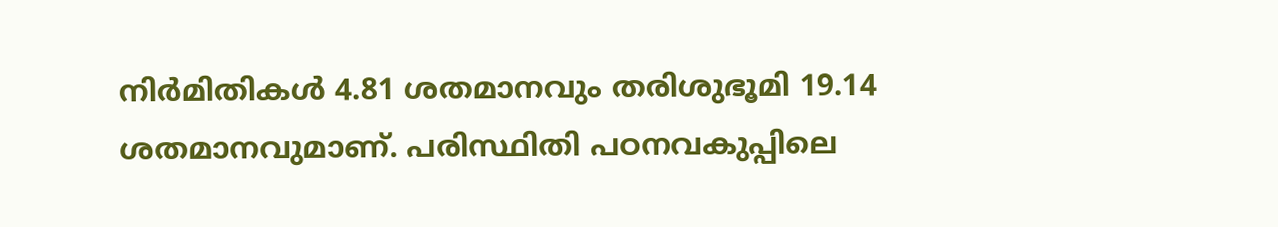നിര്‍മിതികള്‍ 4.81 ശതമാനവും തരിശുഭൂമി 19.14 ശതമാനവുമാണ്. പരിസ്ഥിതി പഠനവകുപ്പിലെ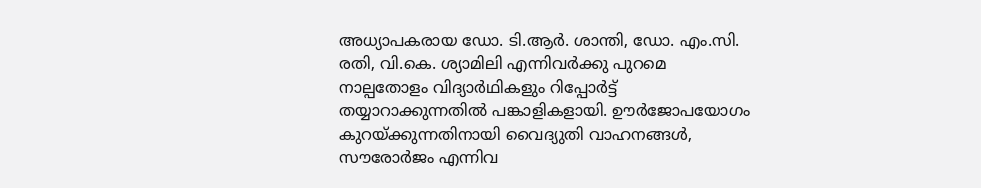അധ്യാപകരായ ഡോ. ടി.ആര്‍. ശാന്തി, ഡോ. എം.സി. രതി, വി.കെ. ശ്യാമിലി എന്നിവര്‍ക്കു പുറമെ നാല്പതോളം വിദ്യാര്‍ഥികളും റിപ്പോര്‍ട്ട് തയ്യാറാക്കുന്നതില്‍ പങ്കാളികളായി. ഊര്‍ജോപയോഗം കുറയ്ക്കുന്നതിനായി വൈദ്യുതി വാഹനങ്ങള്‍, സൗരോര്‍ജം എന്നിവ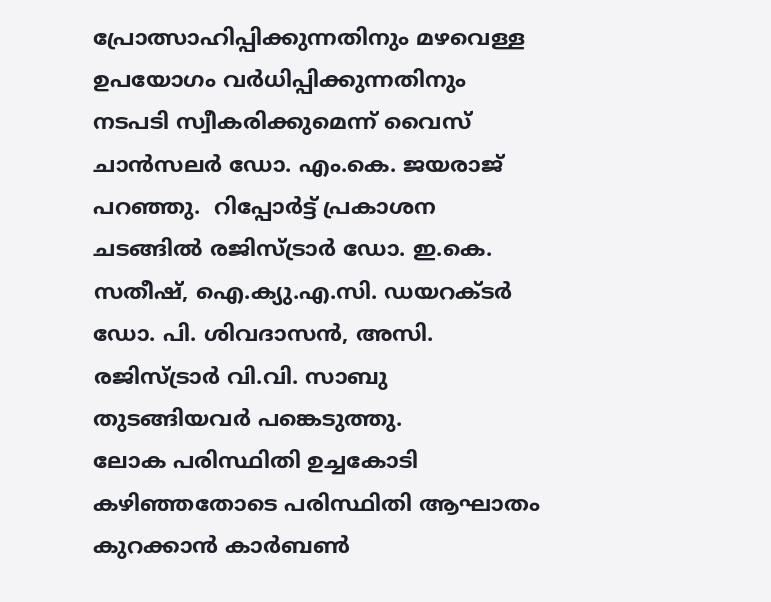പ്രോത്സാഹിപ്പിക്കുന്നതിനും മഴവെള്ള ഉപയോഗം വര്‍ധിപ്പിക്കുന്നതിനും നടപടി സ്വീകരിക്കുമെന്ന് വൈസ് ചാന്‍സലര്‍ ഡോ. എം.കെ. ജയരാജ് പറഞ്ഞു.  റിപ്പോർട്ട് പ്രകാശന ചടങ്ങില്‍ രജിസ്ട്രാര്‍ ഡോ. ഇ.കെ. സതീഷ്, ഐ.ക്യു.എ.സി. ഡയറക്ടര്‍ ഡോ. പി. ശിവദാസന്‍, അസി. രജിസ്ട്രാര്‍ വി.വി. സാബു തുടങ്ങിയവര്‍ പങ്കെടുത്തു.
ലോക പരിസ്ഥിതി ഉച്ചകോടി കഴിഞ്ഞതോടെ പരിസ്ഥിതി ആഘാതം കുറക്കാൻ കാർബൺ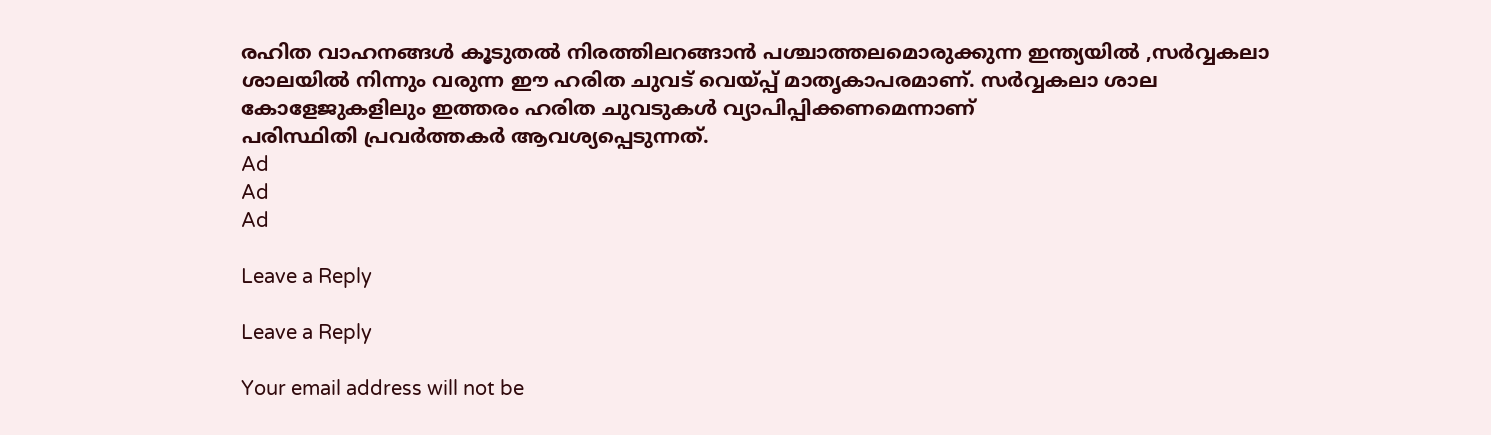രഹിത വാഹനങ്ങൾ കൂടുതൽ നിരത്തിലറങ്ങാൻ പശ്ചാത്തലമൊരുക്കുന്ന ഇന്ത്യയിൽ ,സർവ്വകലാ ശാലയിൽ നിന്നും വരുന്ന ഈ ഹരിത ചുവട് വെയ്പ്പ് മാതൃകാപരമാണ്. സർവ്വകലാ ശാല കോളേജുകളിലും ഇത്തരം ഹരിത ചുവടുകൾ വ്യാപിപ്പിക്കണമെന്നാണ്
പരിസ്ഥിതി പ്രവർത്തകർ ആവശ്യപ്പെടുന്നത്.
Ad
Ad
Ad

Leave a Reply

Leave a Reply

Your email address will not be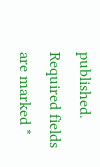published. Required fields are marked *